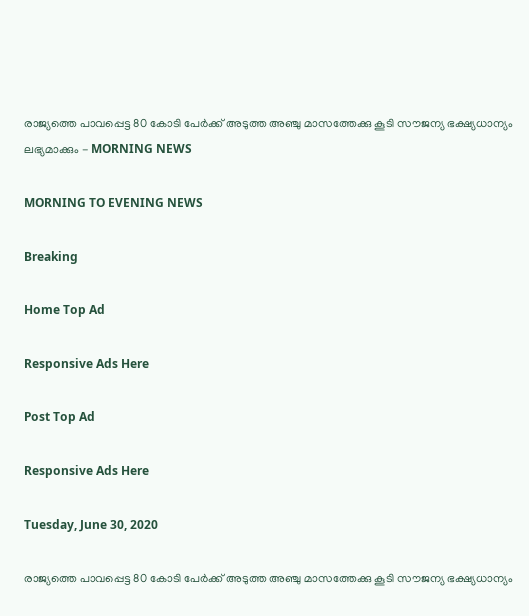രാജ്യത്തെ പാവപ്പെട്ട 80 കോടി പേര്‍ക്ക് അടുത്ത അഞ്ചു മാസത്തേക്കു കൂടി സൗജന്യ ഭക്ഷ്യധാന്യം ലഭ്യമാക്കും - MORNING NEWS

MORNING TO EVENING NEWS

Breaking

Home Top Ad

Responsive Ads Here

Post Top Ad

Responsive Ads Here

Tuesday, June 30, 2020

രാജ്യത്തെ പാവപ്പെട്ട 80 കോടി പേര്‍ക്ക് അടുത്ത അഞ്ചു മാസത്തേക്കു കൂടി സൗജന്യ ഭക്ഷ്യധാന്യം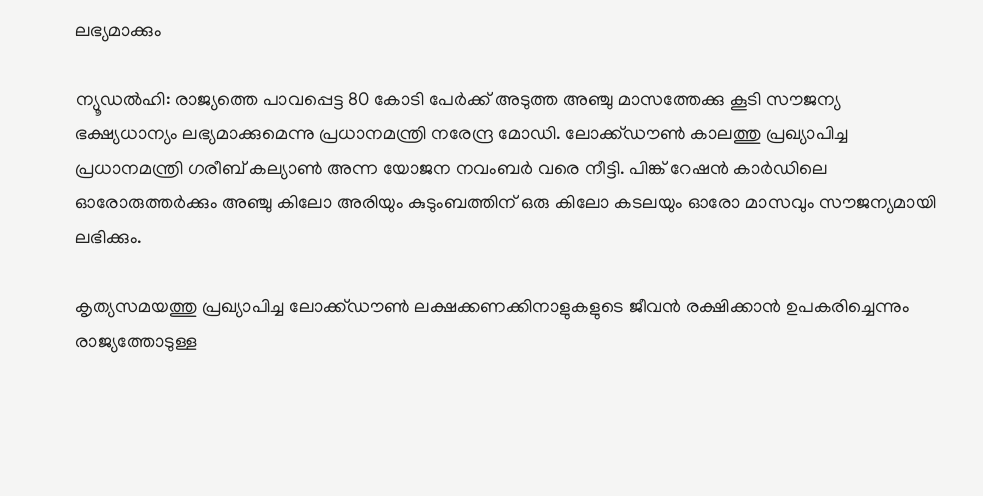ലഭ്യമാക്കും

ന്യൂഡല്‍ഹി: രാജ്യത്തെ പാവപ്പെട്ട 80 കോടി പേര്‍ക്ക് അടുത്ത അഞ്ചു മാസത്തേക്കു കൂടി സൗജന്യ ഭക്ഷ്യധാന്യം ലഭ്യമാക്കുമെന്നു പ്രധാനമന്ത്രി നരേന്ദ്ര മോഡി. ലോക്ക്ഡൗണ്‍ കാലത്തു പ്രഖ്യാപിച്ച പ്രധാനമന്ത്രി ഗരീബ് കല്യാണ്‍ അന്ന യോജന നവംബര്‍ വരെ നീട്ടി. പിങ്ക് റേഷന്‍ കാര്‍ഡിലെ ഓരോരുത്തര്‍ക്കും അഞ്ചു കിലോ അരിയും കുടുംബത്തിന് ഒരു കിലോ കടലയും ഓരോ മാസവും സൗജന്യമായി ലഭിക്കും.

കൃത്യസമയത്തു പ്രഖ്യാപിച്ച ലോക്ക്ഡൗണ്‍ ലക്ഷക്കണക്കിനാളുകളുടെ ജീവന്‍ രക്ഷിക്കാന്‍ ഉപകരിച്ചെന്നും രാജ്യത്തോടുള്ള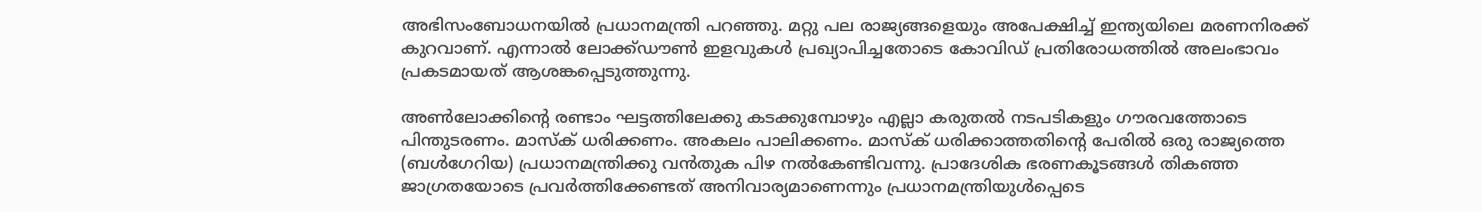അഭിസംബോധനയില്‍ പ്രധാനമന്ത്രി പറഞ്ഞു. മറ്റു പല രാജ്യങ്ങളെയും അപേക്ഷിച്ച് ഇന്ത്യയിലെ മരണനിരക്ക് കുറവാണ്. എന്നാല്‍ ലോക്ക്ഡൗണ്‍ ഇളവുകള്‍ പ്രഖ്യാപിച്ചതോടെ കോവിഡ് പ്രതിരോധത്തില്‍ അലംഭാവം പ്രകടമായത് ആശങ്കപ്പെടുത്തുന്നു.

അണ്‍ലോക്കിന്റെ രണ്ടാം ഘട്ടത്തിലേക്കു കടക്കുമ്പോഴും എല്ലാ കരുതല്‍ നടപടികളും ഗൗരവത്തോടെ പിന്തുടരണം. മാസ്‌ക് ധരിക്കണം. അകലം പാലിക്കണം. മാസ്‌ക് ധരിക്കാത്തതിന്റെ പേരില്‍ ഒരു രാജ്യത്തെ (ബള്‍ഗേറിയ) പ്രധാനമന്ത്രിക്കു വന്‍തുക പിഴ നല്‍കേണ്ടിവന്നു. പ്രാദേശിക ഭരണകൂടങ്ങള്‍ തികഞ്ഞ ജാഗ്രതയോടെ പ്രവര്‍ത്തിക്കേണ്ടത് അനിവാര്യമാണെന്നും പ്രധാനമന്ത്രിയുള്‍പ്പെടെ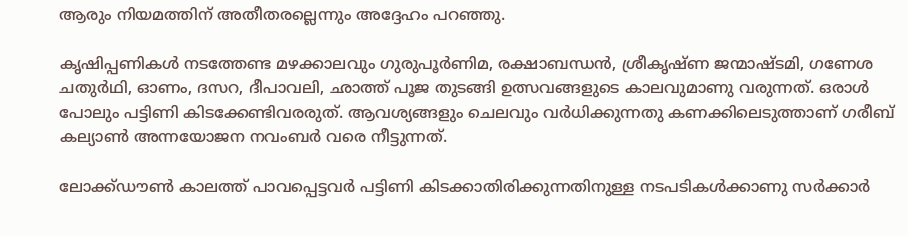ആരും നിയമത്തിന് അതീതരല്ലെന്നും അദ്ദേഹം പറഞ്ഞു.

കൃഷിപ്പണികള്‍ നടത്തേണ്ട മഴക്കാലവും ഗുരുപൂര്‍ണിമ, രക്ഷാബന്ധന്‍, ശ്രീകൃഷ്ണ ജന്മാഷ്ടമി, ഗണേശ ചതുര്‍ഥി, ഓണം, ദസറ, ദീപാവലി, ഛാത്ത് പൂജ തുടങ്ങി ഉത്സവങ്ങളുടെ കാലവുമാണു വരുന്നത്. ഒരാള്‍ പോലും പട്ടിണി കിടക്കേണ്ടിവരരുത്. ആവശ്യങ്ങളും ചെലവും വര്‍ധിക്കുന്നതു കണക്കിലെടുത്താണ് ഗരീബ് കല്യാണ്‍ അന്നയോജന നവംബര്‍ വരെ നീട്ടുന്നത്.

ലോക്ക്ഡൗണ്‍ കാലത്ത് പാവപ്പെട്ടവര്‍ പട്ടിണി കിടക്കാതിരിക്കുന്നതിനുള്ള നടപടികള്‍ക്കാണു സര്‍ക്കാര്‍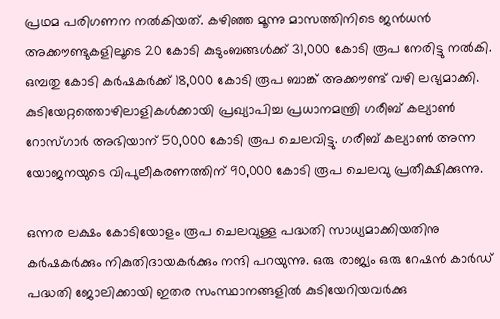പ്രഥമ പരിഗണന നല്‍കിയത്. കഴിഞ്ഞ മൂന്നു മാസത്തിനിടെ ജന്‍ധന്‍ അക്കൗണ്ടുകളിലൂടെ 20 കോടി കുടുംബങ്ങള്‍ക്ക് 31,000 കോടി രൂപ നേരിട്ടു നല്‍കി. ഒമ്പതു കോടി കര്‍ഷകര്‍ക്ക് 18,000 കോടി രൂപ ബാങ്ക് അക്കൗണ്ട് വഴി ലഭ്യമാക്കി. കുടിയേറ്റത്തൊഴിലാളികള്‍ക്കായി പ്രഖ്യാപിച്ച പ്രധാനമന്ത്രി ഗരീബ് കല്യാണ്‍ റോസ്ഗാര്‍ അഭിയാന് 50,000 കോടി രൂപ ചെലവിട്ടു. ഗരീബ് കല്യാണ്‍ അന്ന യോജനയുടെ വിപുലീകരണത്തിന് 90,000 കോടി രൂപ ചെലവു പ്രതീക്ഷിക്കുന്നു.

ഒന്നര ലക്ഷം കോടിയോളം രൂപ ചെലവുള്ള പദ്ധതി സാധ്യമാക്കിയതിനു കര്‍ഷകര്‍ക്കും നികുതിദായകര്‍ക്കും നന്ദി പറയുന്നു. ഒരു രാജ്യം ഒരു റേഷന്‍ കാര്‍ഡ് പദ്ധതി ജോലിക്കായി ഇതര സംസ്ഥാനങ്ങളില്‍ കുടിയേറിയവര്‍ക്കു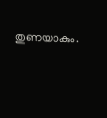തുണയാകും.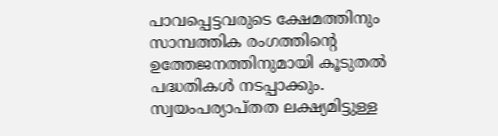പാവപ്പെട്ടവരുടെ ക്ഷേമത്തിനും സാമ്പത്തിക രംഗത്തിന്റെ ഉത്തേജനത്തിനുമായി കൂടുതല്‍ പദ്ധതികള്‍ നടപ്പാക്കും. സ്വയംപര്യാപ്തത ലക്ഷ്യമിട്ടുള്ള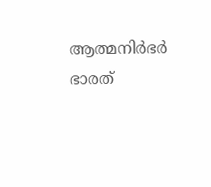ആത്മനിര്‍ഭര്‍ ഭാരത്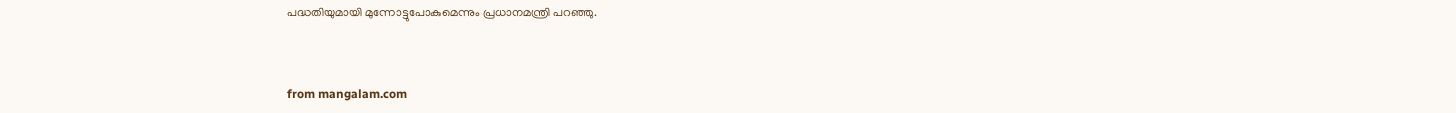പദ്ധതിയുമായി മുന്നോട്ടുപോകുമെന്നും പ്രധാനമന്ത്രി പറഞ്ഞു.



from mangalam.com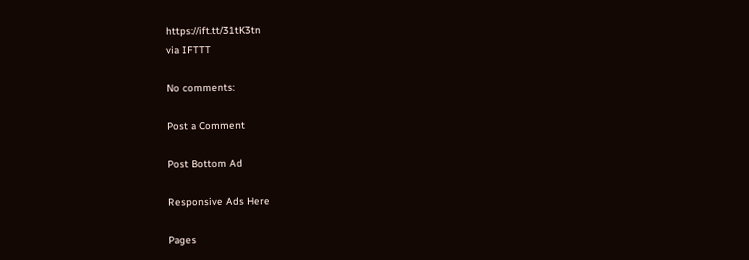https://ift.tt/31tK3tn
via IFTTT

No comments:

Post a Comment

Post Bottom Ad

Responsive Ads Here

Pages